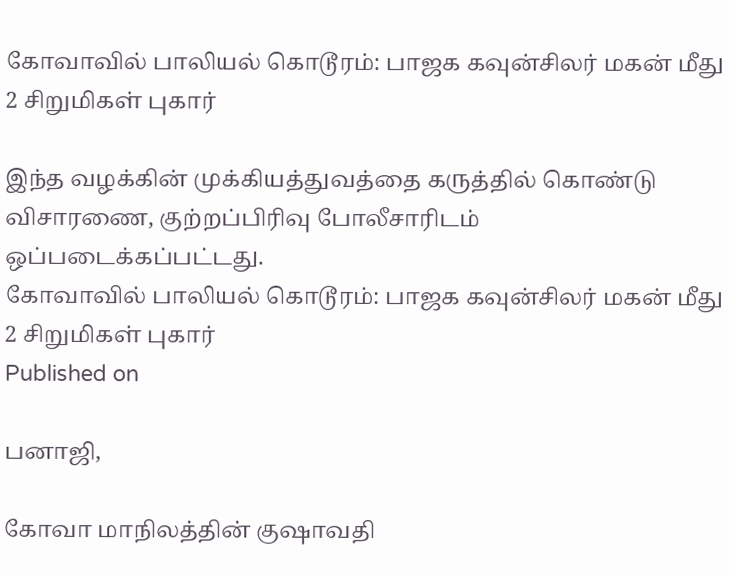கோவாவில் பாலியல் கொடூரம்: பாஜக கவுன்சிலர் மகன் மீது 2 சிறுமிகள் புகார்

இந்த வழக்கின் முக்கியத்துவத்தை கருத்தில் கொண்டு விசாரணை, குற்றப்பிரிவு போலீசாரிடம் ஒப்படைக்கப்பட்டது.
கோவாவில் பாலியல் கொடூரம்: பாஜக கவுன்சிலர் மகன் மீது 2 சிறுமிகள் புகார்
Published on

பனாஜி,

கோவா மாநிலத்தின் குஷாவதி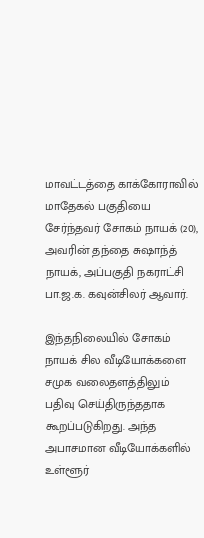மாவட்டத்தை காக்கோராவில் மாதேகல் பகுதியை சேர்ந்தவர் சோகம் நாயக் (20), அவரின் தந்தை சுஷாந்த் நாயக், அப்பகுதி நகராட்சி பா.ஜ.க. கவுன்சிலர் ஆவார்.

இந்தநிலையில் சோகம் நாயக் சில வீடியோக்களை சமுக வலைதளத்திலும் பதிவு செய்திருந்ததாக கூறப்படுகிறது. அந்த அபாசமான வீடியோக்களில் உள்ளூர்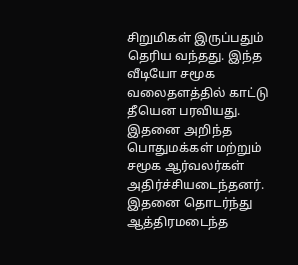சிறுமிகள் இருப்பதும் தெரிய வந்தது. இந்த வீடியோ சமூக வலைதளத்தில் காட்டு தீயென பரவியது. இதனை அறிந்த பொதுமக்கள் மற்றும் சமூக ஆர்வலர்கள் அதிர்ச்சியடைந்தனர். இதனை தொடர்ந்து ஆத்திரமடைந்த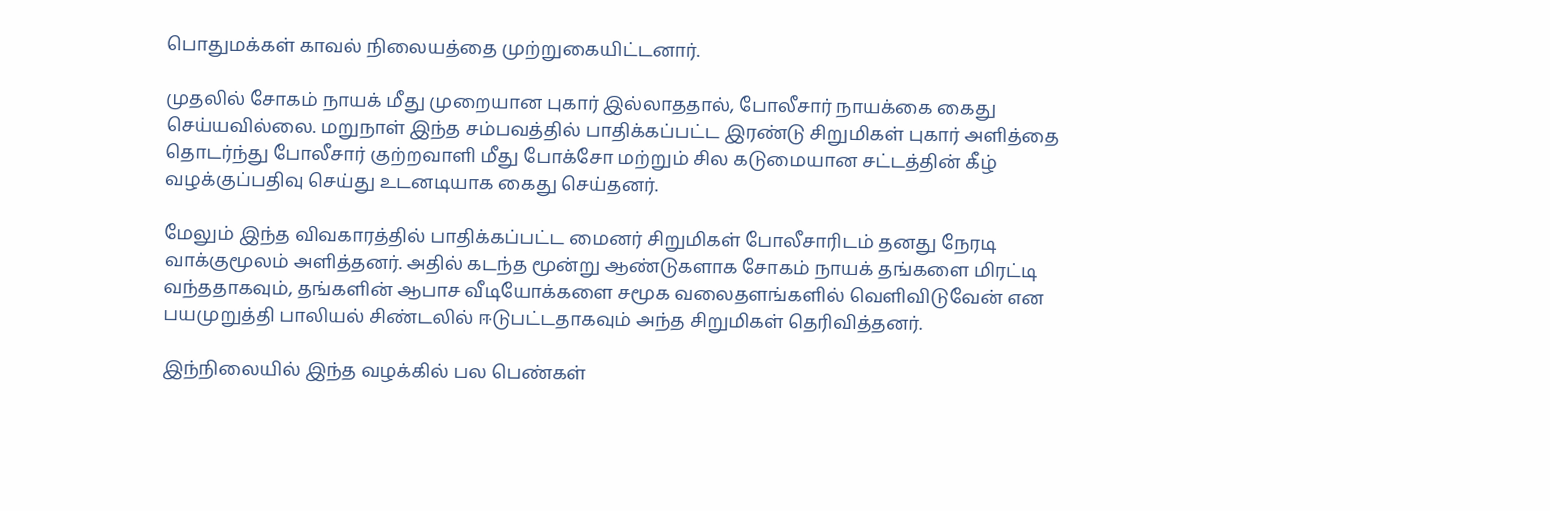பொதுமக்கள் காவல் நிலையத்தை முற்றுகையிட்டனார்.

முதலில் சோகம் நாயக் மீது முறையான புகார் இல்லாததால், போலீசார் நாயக்கை கைது செய்யவில்லை. மறுநாள் இந்த சம்பவத்தில் பாதிக்கப்பட்ட இரண்டு சிறுமிகள் புகார் அளித்தை தொடர்ந்து போலீசார் குற்றவாளி மீது போக்‌சோ மற்றும் சில கடுமையான சட்டத்தின் கீழ் வழக்குப்பதிவு செய்து உடனடியாக கைது செய்தனர்.

மேலும் இந்த விவகாரத்தில் பாதிக்கப்பட்ட மைனர் சிறுமிகள் போலீசாரிடம் தனது நேரடி வாக்குமூலம் அளித்தனர். அதில் கடந்த மூன்று ஆண்டுகளாக சோகம் நாயக் தங்களை மிரட்டி வந்ததாகவும், தங்களின் ஆபாச வீடியோக்களை சமூக வலைதளங்களில் வெளிவிடுவேன் என பயமுறுத்தி பாலியல் சிண்டலில் ஈடுபட்டதாகவும் அந்த சிறுமிகள் தெரிவித்தனர்.

இந்நிலையில் இந்த வழக்கில் பல பெண்கள்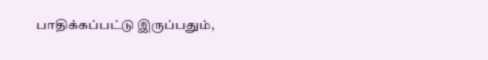பாதிக்கப்பட்டு இருப்பதும்,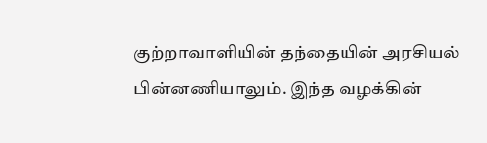குற்றாவாளியின் தந்தையின் அரசியல் பின்னணியாலும். இந்த வழக்கின்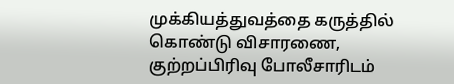முக்கியத்துவத்தை கருத்தில் கொண்டு விசாரணை, குற்றப்பிரிவு போலீசாரிடம்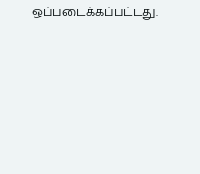ஒப்படைக்கப்பட்டது.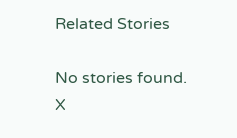Related Stories

No stories found.
X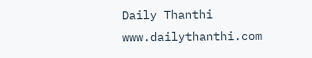Daily Thanthi
www.dailythanthi.com